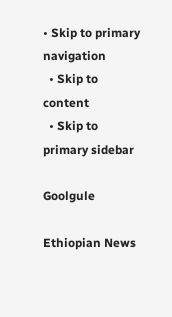• Skip to primary navigation
  • Skip to content
  • Skip to primary sidebar

Goolgule

Ethiopian News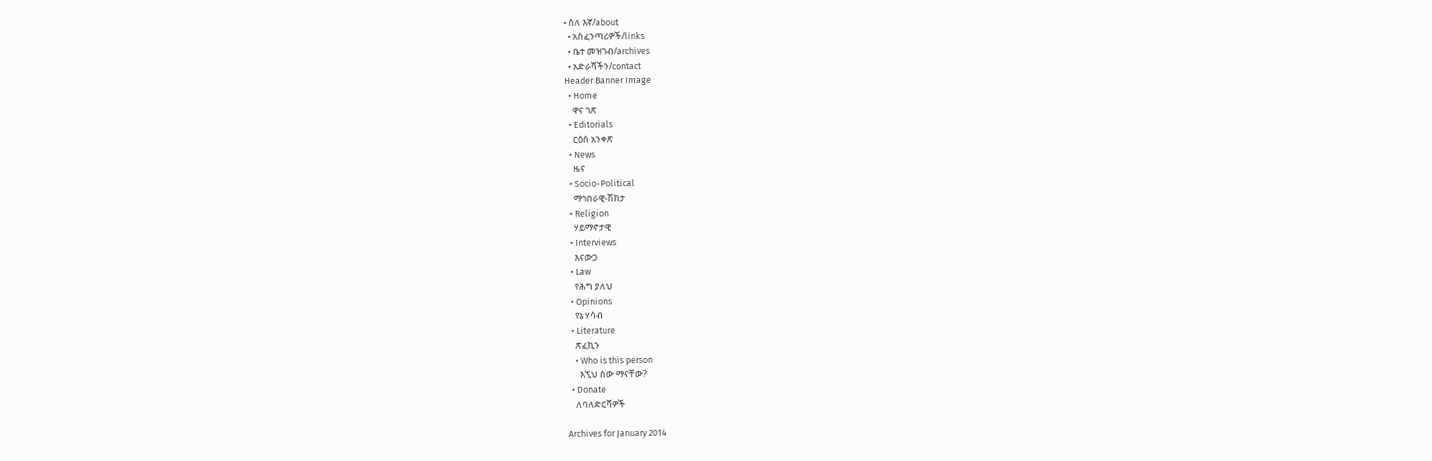• ስለ እኛ/about
  • አስፈንጣሪዎች/links
  • ቤተ መዝገብ/archives
  • አድራሻችን/contact
Header Banner Image
  • Home
    ዋና ገጽ
  • Editorials
    ርዕሰ አንቀጽ
  • News
    ዜና
  • Socio-Political
    ማኅበራዊ-ሽከታ
  • Religion
    ሃይማኖታዊ
  • Interviews
    እናውጋ
  • Law
    የሕግ ያለህ
  • Opinions
    የኔ ሃሳብ
  • Literature
    ጽፈኪን
    • Who is this person
      እኚህ ሰው ማናቸው?
  • Donate
    ለባለድርሻዎች

Archives for January 2014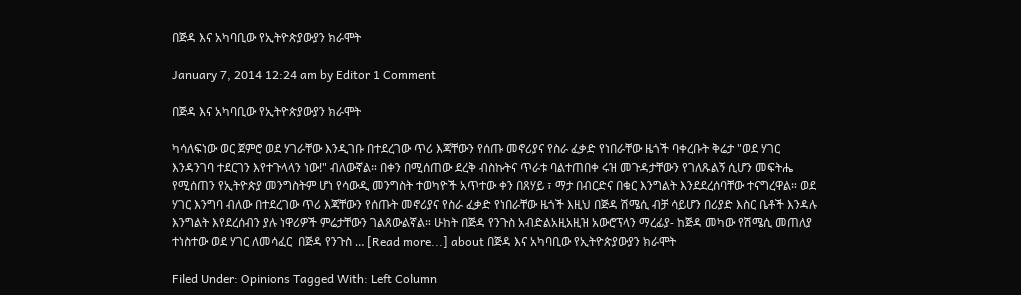በጅዳ እና አካባቢው የኢትዮጵያውያን ክራሞት

January 7, 2014 12:24 am by Editor 1 Comment

በጅዳ እና አካባቢው የኢትዮጵያውያን ክራሞት

ካሳለፍነው ወር ጀምሮ ወደ ሃገራቸው እንዲገቡ በተደረገው ጥሪ እጃቸውን የሰጡ መኖሪያና የስራ ፈቃድ የነበራቸው ዜጎች ባቀረቡት ቅሬታ "ወደ ሃገር እንዳንገባ ተደርገን እየተጉላላን ነው!" ብለውኛል። በቀን በሚሰጠው ደረቅ ብስኩትና ጥራቱ ባልተጠበቀ ሩዝ መጉዳታቸውን የገለጹልኝ ሲሆን መፍትሔ የሚሰጠን የኢትዮጵያ መንግስትም ሆነ የሳውዲ መንግስት ተወካዮች አጥተው ቀን በጸሃይ ፣ ማታ በብርድና በቁር እንግልት እንደደረሰባቸው ተናግረዋል። ወደ ሃገር እንግባ ብለው በተደረገው ጥሪ እጃቸውን የሰጡት መኖሪያና የስራ ፈቃድ የነበራቸው ዜጎች እዚህ በጅዳ ሽሜሲ ብቻ ሳይሆን በሪያድ እስር ቤቶች እንዳሉ እንግልት እየደረሰብን ያሉ ነዋሪዎች ምሬታቸውን ገልጸውልኛል። ሁከት በጅዳ የንጉስ አብድልአዚአዚዝ አውሮፕላን ማረፊያ- ከጅዳ መካው የሽሜሲ መጠለያ ተነስተው ወደ ሃገር ለመሳፈር  በጅዳ የንጉስ … [Read more...] about በጅዳ እና አካባቢው የኢትዮጵያውያን ክራሞት

Filed Under: Opinions Tagged With: Left Column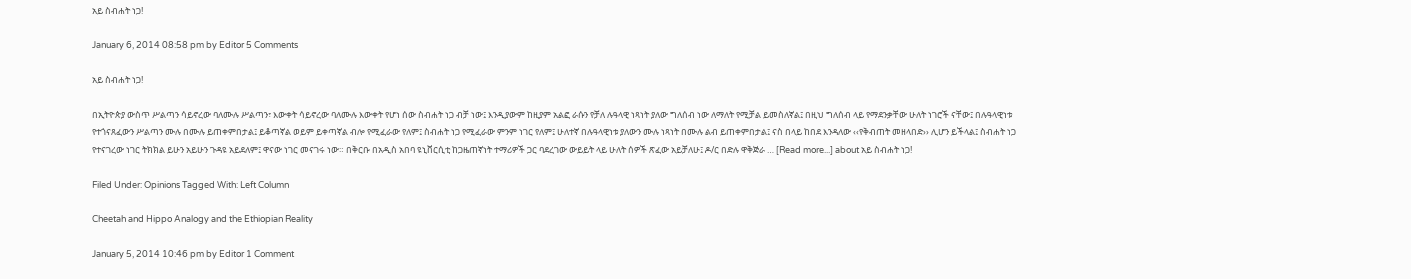አይ ስብሐት ነጋ!

January 6, 2014 08:58 pm by Editor 5 Comments

አይ ስብሐት ነጋ!

በኢትዮጵያ ውስጥ ሥልጣን ሳይኖረው ባለሙሉ ሥልጣን፣ እውቀት ሳይኖረው ባለሙሉ እውቀት የሆነ ሰው ስብሐት ነጋ ብቻ ነው፤ እንዲያውም ከዚያም አልፎ ራሱን የቻለ ሉዓላዊ ነጻነት ያለው ግለሰብ ነው ለማለት የሚቻል ይመስለኛል፤ በዚህ ግለሰብ ላይ የማደንቃቸው ሁለት ነገሮች ናቸው፤ በሉዓላዊነቱ የተጎናጸፈውን ሥልጣን ሙሉ በሙሉ ይጠቀምበታል፤ ይቆጣኛል ወይም ይቀጣኛል ብሎ የሚፈራው የለም፤ ስብሐት ነጋ የሚፈራው ምንም ነገር የለም፤ ሁለተኛ በሉዓላዊነቱ ያለውን ሙሉ ነጻነት በሙሉ ልብ ይጠቀምበታል፤ ናስ በላይ ከበደ እንዳለው ‹‹የቅብጠት መዘላበድ›› ሊሆን ይችላል፤ ስብሐት ነጋ የተናገረው ነገር ትክክል ይሁን አይሁን ጉዳዩ አይደለም፤ ዋናው ነገር መናገሩ ነው። በቅርቡ በአዲስ አበባ ዩኒቨርሲቲ ከጋዜጠኛነት ተማሪዎች ጋር ባደረገው ውይይት ላይ ሁለት ሰዎች ጽፈው አይቻለሁ፤ ዶ/ር በድሉ ዋቅጅራ … [Read more...] about አይ ስብሐት ነጋ!

Filed Under: Opinions Tagged With: Left Column

Cheetah and Hippo Analogy and the Ethiopian Reality

January 5, 2014 10:46 pm by Editor 1 Comment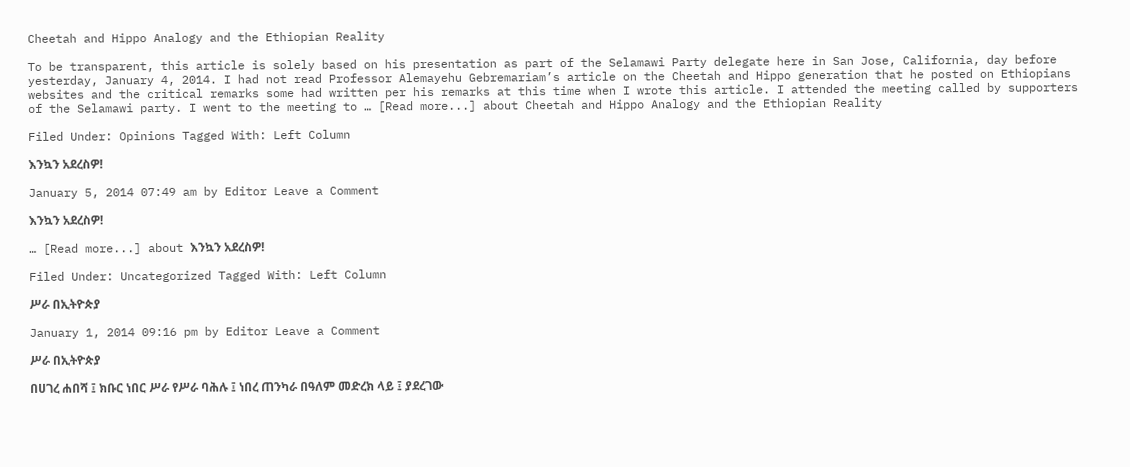Cheetah and Hippo Analogy and the Ethiopian Reality

To be transparent, this article is solely based on his presentation as part of the Selamawi Party delegate here in San Jose, California, day before yesterday, January 4, 2014. I had not read Professor Alemayehu Gebremariam’s article on the Cheetah and Hippo generation that he posted on Ethiopians websites and the critical remarks some had written per his remarks at this time when I wrote this article. I attended the meeting called by supporters of the Selamawi party. I went to the meeting to … [Read more...] about Cheetah and Hippo Analogy and the Ethiopian Reality

Filed Under: Opinions Tagged With: Left Column

እንኳን አደረስዎ!

January 5, 2014 07:49 am by Editor Leave a Comment

እንኳን አደረስዎ!

… [Read more...] about እንኳን አደረስዎ!

Filed Under: Uncategorized Tagged With: Left Column

ሥራ በኢትዮጵያ

January 1, 2014 09:16 pm by Editor Leave a Comment

ሥራ በኢትዮጵያ

በሀገረ ሐበሻ ፤ ክቡር ነበር ሥራ የሥራ ባሕሉ ፤ ነበረ ጠንካራ በዓለም መድረክ ላይ ፤ ያደረገው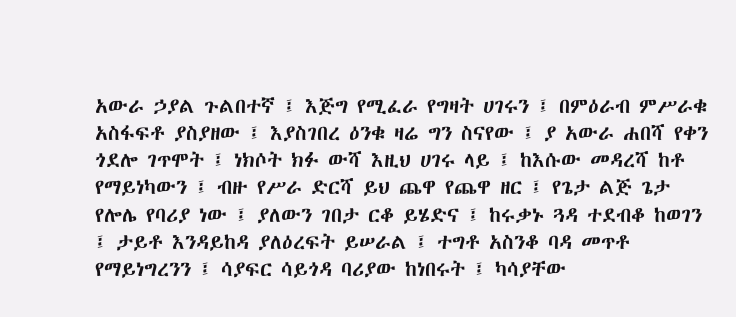አውራ ኃያል ጉልበተኛ ፤ እጅግ የሚፈራ የግዛት ሀገሩን ፤ በምዕራብ ምሥራቁ አስፋፍቶ ያስያዘው ፤ እያስገበረ ዕንቁ ዛሬ ግን ስናየው ፤ ያ አውራ ሐበሻ የቀን ጎደሎ ገጥሞት ፤ ነክሶት ክፉ ውሻ እዚህ ሀገሩ ላይ ፤ ከእሱው መዳረሻ ከቶ የማይነካውን ፤ ብዙ የሥራ ድርሻ ይህ ጨዋ የጨዋ ዘር ፤ የጌታ ልጅ ጌታ የሎሌ የባሪያ ነው ፤ ያለውን ገበታ ርቆ ይሄድና ፤ ከሩቃኑ ጓዳ ተደብቆ ከወገን ፤ ታይቶ እንዳይከዳ ያለዕረፍት ይሠራል ፤ ተግቶ አስንቆ ባዳ መጥቶ የማይነግረንን ፤ ሳያፍር ሳይጎዳ ባሪያው ከነበሩት ፤ ካሳያቸው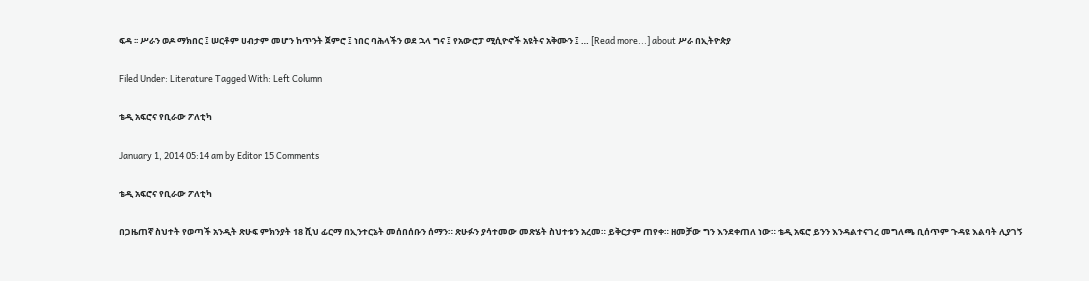ፍዳ ፡፡ ሥራን ወዶ ማክበር ፤ ሠርቶም ሀብታም መሆን ከጥንት ጀምሮ ፤ ነበር ባሕላችን ወደ ኋላ ግና ፤ የአውሮፓ ሚሲዮኖች አዩትና አቅሙን ፤ … [Read more...] about ሥራ በኢትዮጵያ

Filed Under: Literature Tagged With: Left Column

ቴዲ አፍሮና የቢራው ፖለቲካ

January 1, 2014 05:14 am by Editor 15 Comments

ቴዲ አፍሮና የቢራው ፖለቲካ

በጋዜጠኛ ስህተት የወጣች አንዲት ጽሁፍ ምክንያት 18 ሺህ ፊርማ በኢንተርኔት መሰበሰቡን ሰማን። ጽሁፉን ያሳተመው መጽሄት ስህተቱን አረመ። ይቅርታም ጠየቀ። ዘመቻው ግን እንደቀጠለ ነው። ቴዲ አፍሮ ይንን እንዳልተናገረ መግለጫ ቢሰጥም ጉዳዩ እልባት ሊያገኝ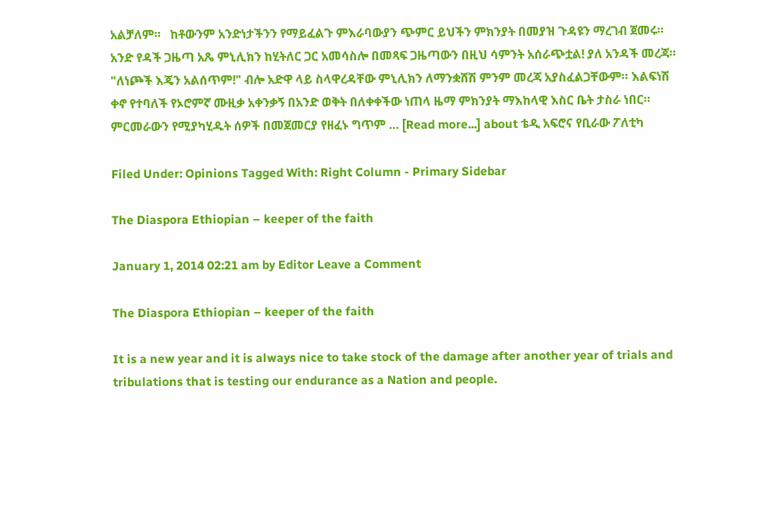አልቻለም።   ከቶውንም አንድነታችንን የማይፈልጉ ምእራባውያን ጭምር ይህችን ምክንያት በመያዝ ጉዳዩን ማረገብ ጀመሩ። አንድ የዳች ጋዜጣ አጼ ምኒሊክን ከሂትለር ጋር አመሳስሎ በመጻፍ ጋዜጣውን በዚህ ሳምንት አሰራጭቷል! ያለ አንዳች መረጃ። "ለነጮች እጄን አልሰጥም!" ብሎ አድዋ ላይ ስላዋረዳቸው ምኒሊክን ለማንቋሸሽ ምንም መረጃ አያስፈልጋቸውም። እልፍነሽ ቀኖ የተባለች የኦሮምኛ ሙዚቃ አቀንቃኝ በአንድ ወቅት በለቀቀችው ነጠላ ዜማ ምክንያት ማእከላዊ እስር ቤት ታስራ ነበር። ምርመራውን የሚያካሂዱት ሰዎች በመጀመርያ የዘፈኑ ግጥም … [Read more...] about ቴዲ አፍሮና የቢራው ፖለቲካ

Filed Under: Opinions Tagged With: Right Column - Primary Sidebar

The Diaspora Ethiopian – keeper of the faith

January 1, 2014 02:21 am by Editor Leave a Comment

The Diaspora Ethiopian – keeper of the faith

It is a new year and it is always nice to take stock of the damage after another year of trials and tribulations that is testing our endurance as a Nation and people.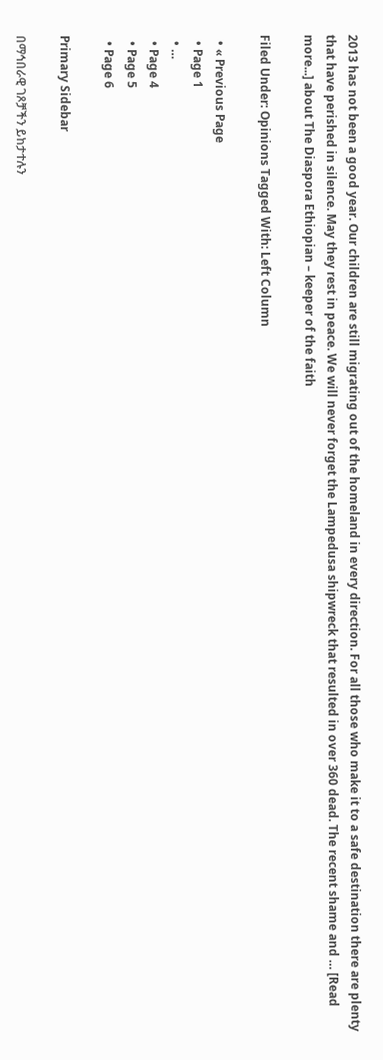2013 has not been a good year. Our children are still migrating out of the homeland in every direction. For all those who make it to a safe destination there are plenty that have perished in silence. May they rest in peace. We will never forget the Lampedusa shipwreck that resulted in over 360 dead. The recent shame and … [Read more...] about The Diaspora Ethiopian – keeper of the faith

Filed Under: Opinions Tagged With: Left Column

  • « Previous Page
  • Page 1
  • …
  • Page 4
  • Page 5
  • Page 6

Primary Sidebar

በማኅበራዊ ገጾቻችን ይከታተሉን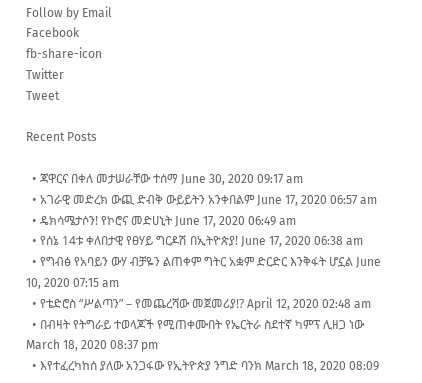Follow by Email
Facebook
fb-share-icon
Twitter
Tweet

Recent Posts

  • ጃዋርና በቀለ መታሠራቸው ተሰማ June 30, 2020 09:17 am
  • አገራዊ መድረክ ውጪ ድብቅ ውይይትን አንቀበልም June 17, 2020 06:57 am
  • ዴክሳሜታሶን! የኮሮና መድሀኒት June 17, 2020 06:49 am
  • የሰኔ 14ቱ ቀለበታዊ የፀሃይ ግርዶሽ በኢትዮጵያ! June 17, 2020 06:38 am
  • የግብፅ የአባይን ውሃ ብቻዬን ልጠቀም ግትር አቋም ድርድር እንቅፋት ሆኗል June 10, 2020 07:15 am
  • የቴድሮስ “ሥልጣን” – የመጨረሻው መጀመሪያ!? April 12, 2020 02:48 am
  • በብዛት የትግራይ ተወላጆች የሚጠቀሙበት የኤርትራ ስደተኛ ካምፕ ሊዘጋ ነው March 18, 2020 08:37 pm
  • እየተፈረካከሰ ያለው አንጋፋው የኢትዮጵያ ንግድ ባንክ March 18, 2020 08:09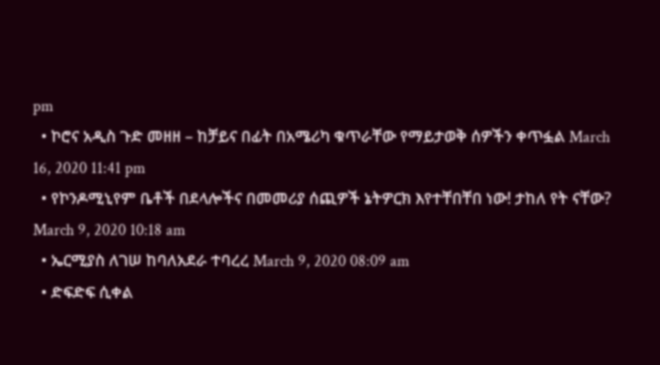pm
  • ኮሮና አዲስ ጉድ መዘዘ – ከቻይና በፊት በአሜሪካ ቁጥራቸው የማይታወቅ ሰዎችን ቀጥፏል March 16, 2020 11:41 pm
  • የኮንዶሚኒየም ቤቶች በደላሎችና በመመሪያ ሰጪዎች ኔትዎርክ እየተቸበቸበ ነው! ታከለ የት ናቸው? March 9, 2020 10:18 am
  • ኤርሚያስ ለገሠ ከባለአደራ ተባረረ March 9, 2020 08:09 am
  • ድፍድፍ ሲቀል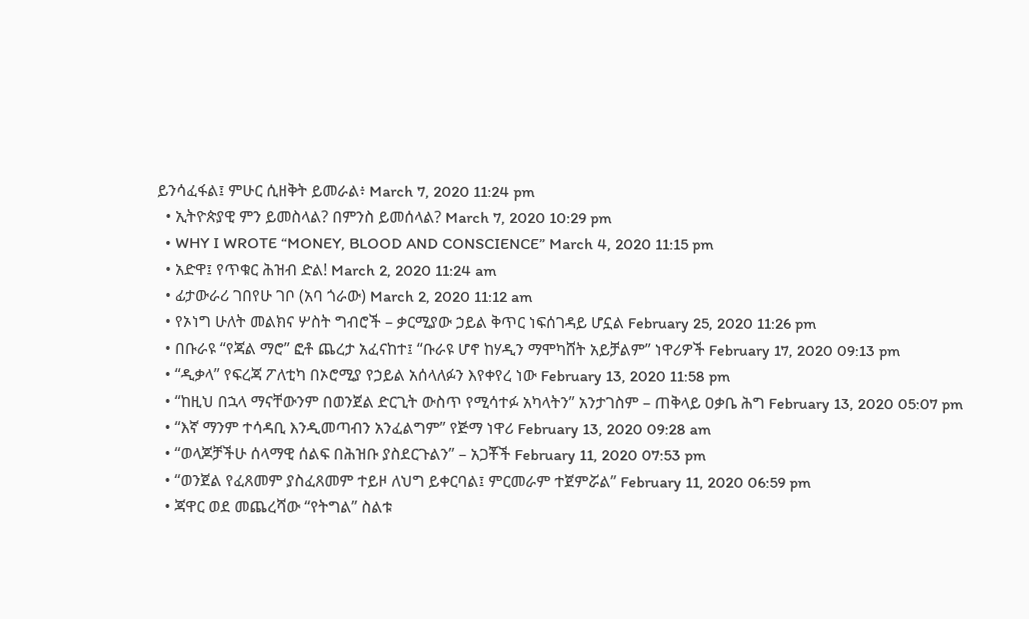ይንሳፈፋል፤ ምሁር ሲዘቅት ይመራል፥ March 7, 2020 11:24 pm
  • ኢትዮጵያዊ ምን ይመስላል? በምንስ ይመሰላል? March 7, 2020 10:29 pm
  • WHY I WROTE “MONEY, BLOOD AND CONSCIENCE” March 4, 2020 11:15 pm
  • አድዋ፤ የጥቁር ሕዝብ ድል! March 2, 2020 11:24 am
  • ፊታውራሪ ገበየሁ ገቦ (አባ ጎራው) March 2, 2020 11:12 am
  • የኦነግ ሁለት መልክና ሦስት ግብሮች – ቃርሚያው ኃይል ቅጥር ነፍሰገዳይ ሆኗል February 25, 2020 11:26 pm
  • በቡራዩ “የጃል ማሮ” ፎቶ ጨረታ አፈናከተ፤ “ቡራዩ ሆኖ ከሃዲን ማሞካሸት አይቻልም” ነዋሪዎች February 17, 2020 09:13 pm
  • “ዲቃላ” የፍረጃ ፖለቲካ በኦሮሚያ የኃይል አሰላለፉን እየቀየረ ነው February 13, 2020 11:58 pm
  • “ከዚህ በኋላ ማናቸውንም በወንጀል ድርጊት ውስጥ የሚሳተፉ አካላትን” አንታገስም – ጠቅላይ ዐቃቤ ሕግ February 13, 2020 05:07 pm
  • “እኛ ማንም ተሳዳቢ እንዲመጣብን አንፈልግም” የጅማ ነዋሪ February 13, 2020 09:28 am
  • “ወላጆቻችሁ ሰላማዊ ሰልፍ በሕዝቡ ያስደርጉልን” – አጋቾች February 11, 2020 07:53 pm
  • “ወንጀል የፈጸመም ያስፈጸመም ተይዞ ለህግ ይቀርባል፤ ምርመራም ተጀምሯል” February 11, 2020 06:59 pm
  • ጃዋር ወደ መጨረሻው “የትግል” ስልቱ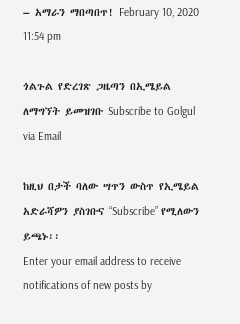– አማራን ማበጣበጥ! February 10, 2020 11:54 pm

ጎልጉል የድረገጽ ጋዜጣን በኢሜይል ለማግኘት ይመዝገቡ Subscribe to Golgul via Email

ከዚህ በታች ባለው ሣጥን ውስጥ የኢሜይል አድራሻዎን ያስገቡና “Subscribe” የሚለውን ይጫኑ፡፡
Enter your email address to receive notifications of new posts by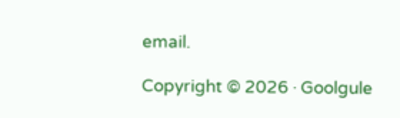email.

Copyright © 2026 · Goolgule